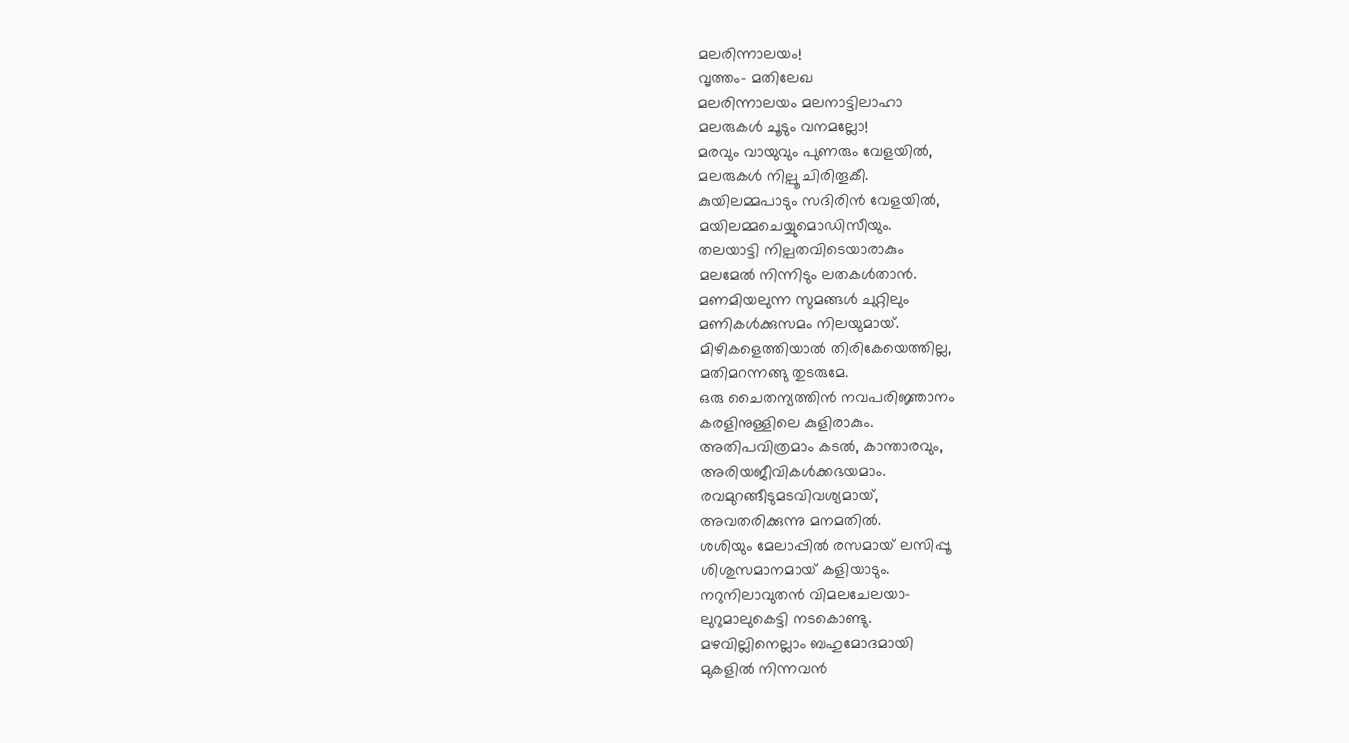മലരിന്നാലയം!
വൃത്തം- മതിലേഖ
മലരിന്നാലയം മലനാട്ടിലാഹാ
മലരുകൾ ചൂടും വനമല്ലോ!
മരവും വായുവും പുണരും വേളയിൽ,
മലരുകൾ നില്പൂ ചിരിതൂകീ.
കുയിലമ്മപാടും സദിരിൻ വേളയിൽ,
മയിലമ്മചെയ്യുമൊഡിസീയും.
തലയാട്ടി നില്പതവിടെയാരാകും
മലമേൽ നിന്നിടും ലതകൾതാൻ.
മണമിയലുന്ന സുമങ്ങൾ ചുറ്റിലും
മണികൾക്കുസമം നിലയുമായ്.
മിഴികളെത്തിയാൽ തിരികേയെത്തില്ല,
മതിമറന്നങ്ങു തുടരുമേ.
ഒരു ചൈതന്യത്തിൻ നവപരിജ്ഞാനം
കരളിനുള്ളിലെ കുളിരാകും.
അതിപവിത്രമാം കടൽ, കാന്താരവും,
അരിയജീവികൾക്കഭയമാം.
രവമുറങ്ങീടുമടവിവശ്യമായ്,
അവതരിക്കുന്നു മനമതിൽ.
ശശിയും മേലാപ്പിൽ രസമായ് ലസിപ്പൂ
ശിശുസമാനമായ് കളിയാടും.
നറുനിലാവുതൻ വിമലചേലയാ-
ലുറുമാലുകെട്ടി നടകൊണ്ടു.
മഴവില്ലിനെല്ലാം ബഹുമോദമായി
മുകളിൽ നിന്നവൻ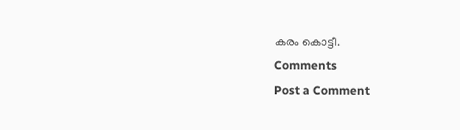കരം കൊട്ടീ.
Comments
Post a Comment